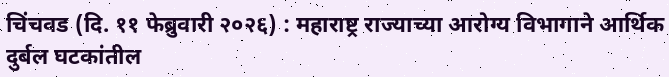चिंचवड (दि. ११ फेब्रुवारी २०२६) : महाराष्ट्र राज्याच्या आरोग्य विभागाने आर्थिक दुर्बल घटकांतील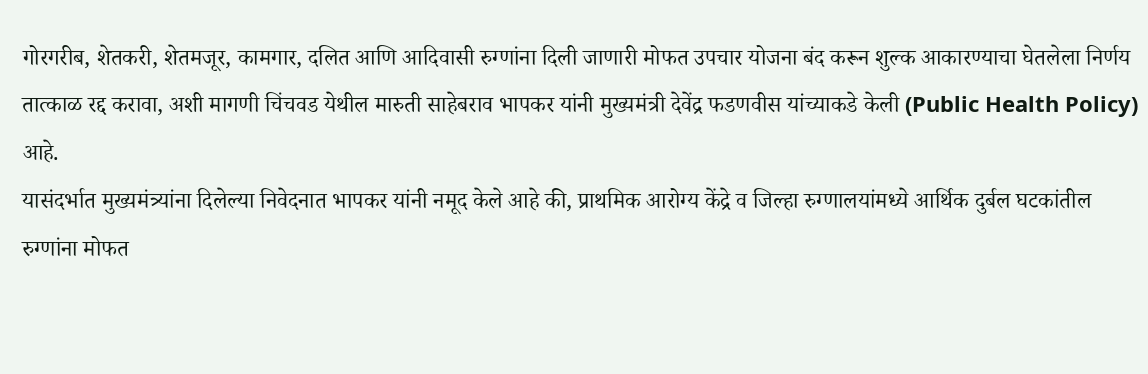गोरगरीब, शेतकरी, शेतमजूर, कामगार, दलित आणि आदिवासी रुग्णांना दिली जाणारी मोफत उपचार योजना बंद करून शुल्क आकारण्याचा घेतलेला निर्णय तात्काळ रद्द करावा, अशी मागणी चिंचवड येथील मारुती साहेबराव भापकर यांनी मुख्यमंत्री देवेंद्र फडणवीस यांच्याकडे केली (Public Health Policy) आहे.
यासंदर्भात मुख्यमंत्र्यांना दिलेल्या निवेदनात भापकर यांनी नमूद केले आहे की, प्राथमिक आरोग्य केंद्रे व जिल्हा रुग्णालयांमध्ये आर्थिक दुर्बल घटकांतील रुग्णांना मोफत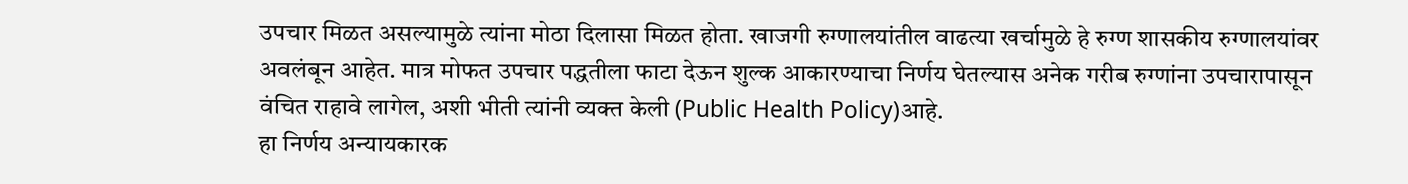उपचार मिळत असल्यामुळे त्यांना मोठा दिलासा मिळत होता. खाजगी रुग्णालयांतील वाढत्या खर्चामुळे हे रुग्ण शासकीय रुग्णालयांवर अवलंबून आहेत. मात्र मोफत उपचार पद्धतीला फाटा देऊन शुल्क आकारण्याचा निर्णय घेतल्यास अनेक गरीब रुग्णांना उपचारापासून वंचित राहावे लागेल, अशी भीती त्यांनी व्यक्त केली (Public Health Policy)आहे.
हा निर्णय अन्यायकारक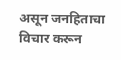असून जनहिताचा विचार करून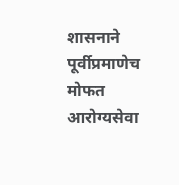शासनाने पूर्वीप्रमाणेच मोफत आरोग्यसेवा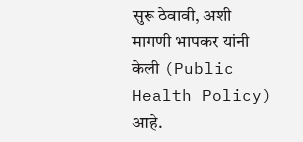सुरू ठेवावी, अशी मागणी भापकर यांनी केली (Public Health Policy) आहे.